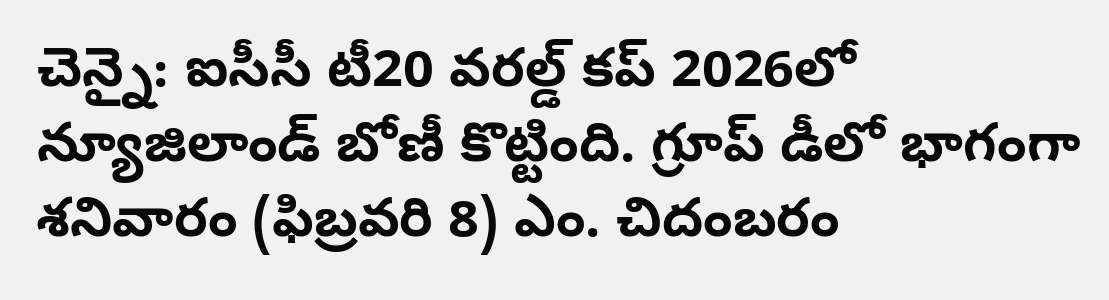చెన్నై: ఐసీసీ టీ20 వరల్డ్ కప్ 2026లో న్యూజిలాండ్ బోణీ కొట్టింది. గ్రూప్ డీలో భాగంగా శనివారం (ఫిబ్రవరి 8) ఎం. చిదంబరం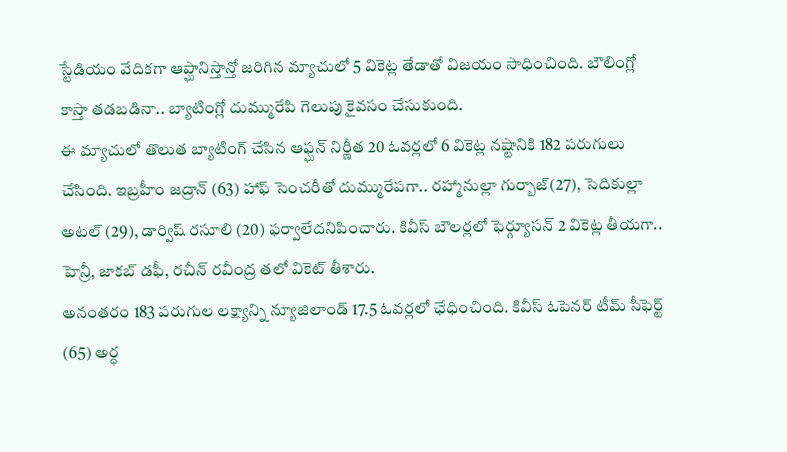స్టేడియం వేదికగా ఆప్ఘానిస్తాన్తో జరిగిన మ్యాచులో 5 వికెట్ల తేడాతో విజయం సాధించింది. బౌలింగ్లో కాస్తా తడబడినా.. బ్యాటింగ్లో దుమ్మురేపి గెలుపు కైవసం చేసుకుంది.
ఈ మ్యాచులో తొలుత బ్యాటింగ్ చేసిన ఆఫ్ఘన్ నిర్ణీత 20 ఓవర్లలో 6 వికెట్ల నష్టానికి 182 పరుగులు చేసింది. ఇబ్రహీం జద్రాన్ (63) హాఫ్ సెంచరీతో దుమ్మురేపగా.. రహ్మానుల్లా గుర్బాజ్(27), సెదికుల్లా అటల్ (29), డార్విష్ రసూలి (20) ఫర్వాలేదనిపించారు. కివీస్ బౌలర్లలో ఫెర్గ్యూసన్ 2 వికెట్ల తీయగా.. హెన్రీ, జాకబ్ డఫీ, రచీన్ రవీంద్ర తలో వికెట్ తీశారు.
అనంతరం 183 పరుగుల లక్ష్యాన్ని న్యూజిలాండ్ 17.5 ఓవర్లలో ఛేధించింది. కివీస్ ఓపెనర్ టీమ్ సీఫెర్ట్ (65) అర్ధ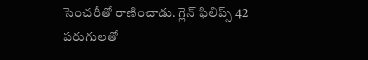సెంచరీతో రాణించాడు. గ్లెన్ ఫిలిప్స్ 42 పరుగులతో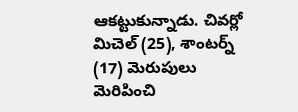ఆకట్టుకున్నాడు. చివర్లో మిచెల్ (25), శాంటర్న్ (17) మెరుపులు మెరిపించి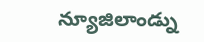న్యూజిలాండ్ను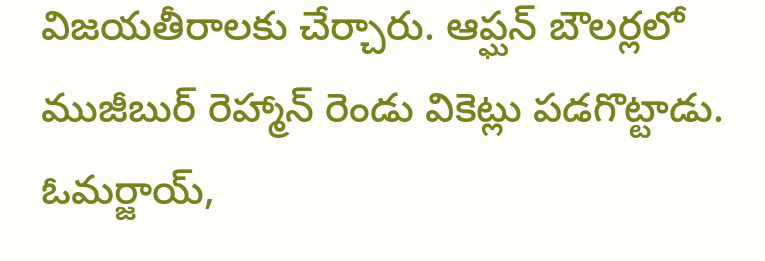విజయతీరాలకు చేర్చారు. ఆప్ఘన్ బౌలర్లలో ముజీబుర్ రెహ్మాన్ రెండు వికెట్లు పడగొట్టాడు. ఓమర్జాయ్,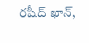రషీద్ ఖాన్,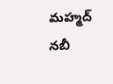మహ్మద్ నబీ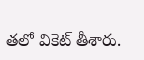తలో వికెట్ తీశారు.